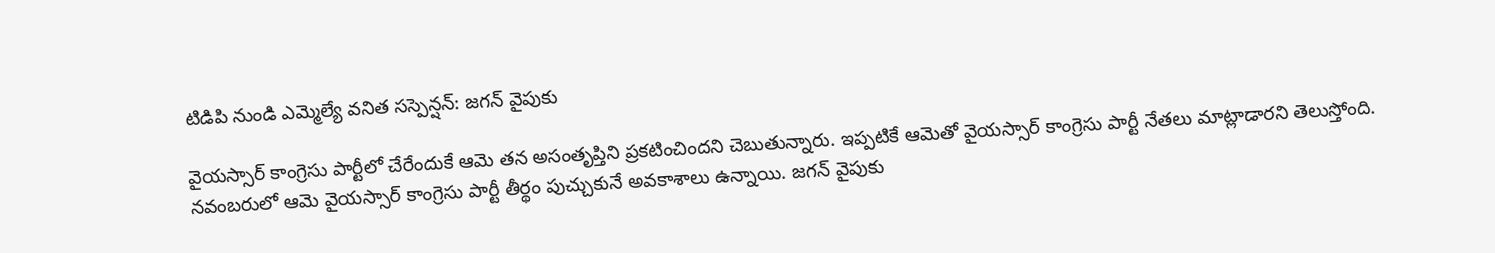టిడిపి నుండి ఎమ్మెల్యే వనిత సస్పెన్షన్: జగన్ వైపుకు

వైయస్సార్ కాంగ్రెసు పార్టీలో చేరేందుకే ఆమె తన అసంతృప్తిని ప్రకటించిందని చెబుతున్నారు. ఇప్పటికే ఆమెతో వైయస్సార్ కాంగ్రెసు పార్టీ నేతలు మాట్లాడారని తెలుస్తోంది. నవంబరులో ఆమె వైయస్సార్ కాంగ్రెసు పార్టీ తీర్థం పుచ్చుకునే అవకాశాలు ఉన్నాయి. జగన్ వైపుకు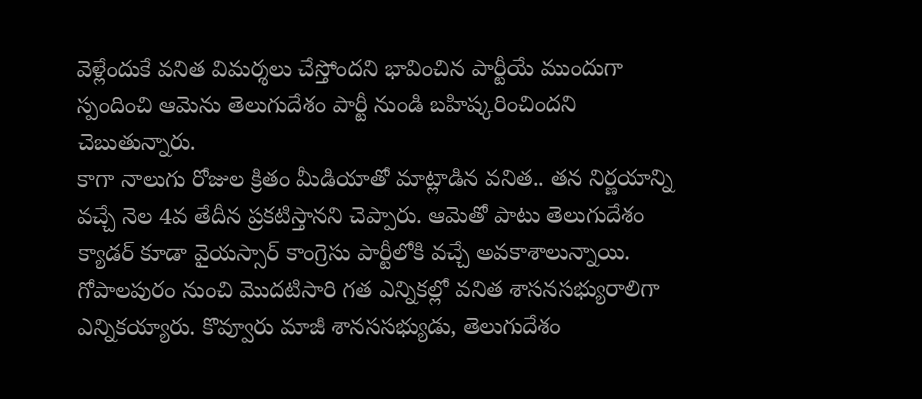వెళ్లేందుకే వనిత విమర్శలు చేస్తోందని భావించిన పార్టీయే ముందుగా స్పందించి ఆమెను తెలుగుదేశం పార్టీ నుండి బహిష్కరించిందని చెబుతున్నారు.
కాగా నాలుగు రోజుల క్రితం మీడియాతో మాట్లాడిన వనిత.. తన నిర్ణయాన్ని వచ్చే నెల 4వ తేదీన ప్రకటిస్తానని చెప్పారు. ఆమెతో పాటు తెలుగుదేశం క్యాడర్ కూడా వైయస్సార్ కాంగ్రెసు పార్టీలోకి వచ్చే అవకాశాలున్నాయి. గోపాలపురం నుంచి మొదటిసారి గత ఎన్నికల్లో వనిత శాసనసభ్యురాలిగా ఎన్నికయ్యారు. కొవ్వూరు మాజీ శానససభ్యుడు, తెలుగుదేశం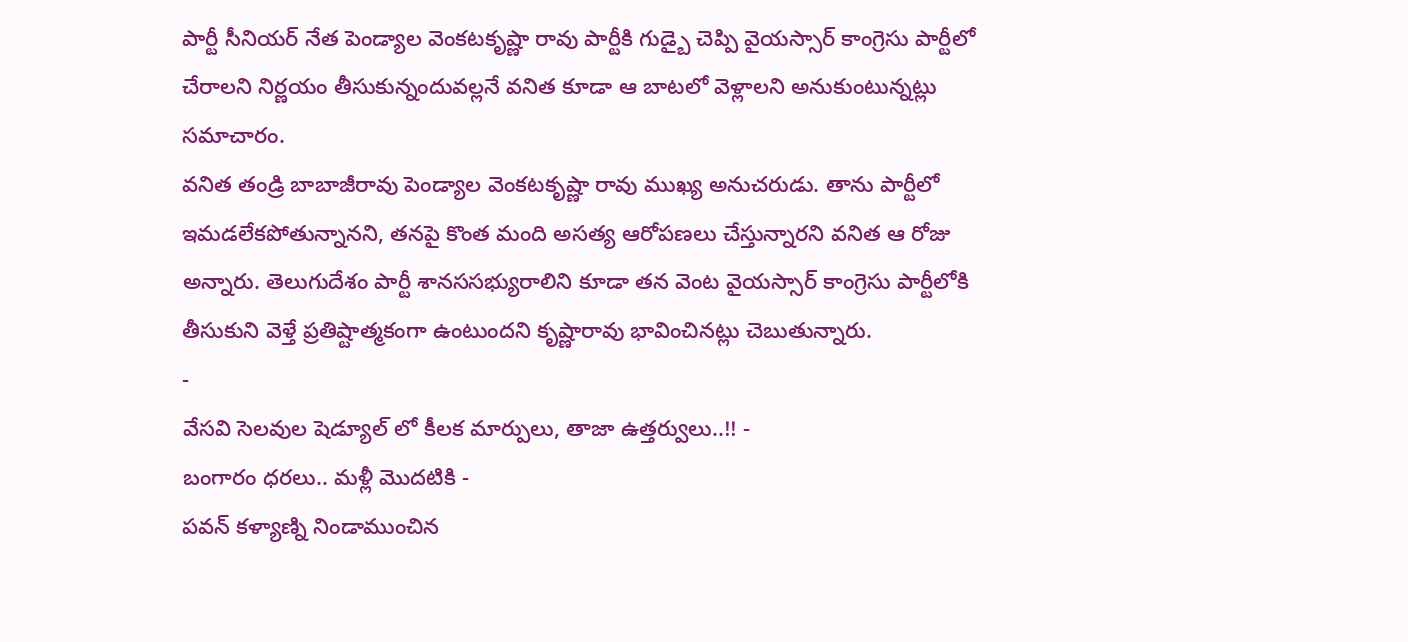పార్టీ సీనియర్ నేత పెండ్యాల వెంకటకృష్ణా రావు పార్టీకి గుడ్బై చెప్పి వైయస్సార్ కాంగ్రెసు పార్టీలో చేరాలని నిర్ణయం తీసుకున్నందువల్లనే వనిత కూడా ఆ బాటలో వెళ్లాలని అనుకుంటున్నట్లు సమాచారం.
వనిత తండ్రి బాబాజీరావు పెండ్యాల వెంకటకృష్ణా రావు ముఖ్య అనుచరుడు. తాను పార్టీలో ఇమడలేకపోతున్నానని, తనపై కొంత మంది అసత్య ఆరోపణలు చేస్తున్నారని వనిత ఆ రోజు అన్నారు. తెలుగుదేశం పార్టీ శానససభ్యురాలిని కూడా తన వెంట వైయస్సార్ కాంగ్రెసు పార్టీలోకి తీసుకుని వెళ్తే ప్రతిష్టాత్మకంగా ఉంటుందని కృష్ణారావు భావించినట్లు చెబుతున్నారు.
-
వేసవి సెలవుల షెడ్యూల్ లో కీలక మార్పులు, తాజా ఉత్తర్వులు..!! -
బంగారం ధరలు.. మళ్లీ మొదటికి -
పవన్ కళ్యాణ్ని నిండాముంచిన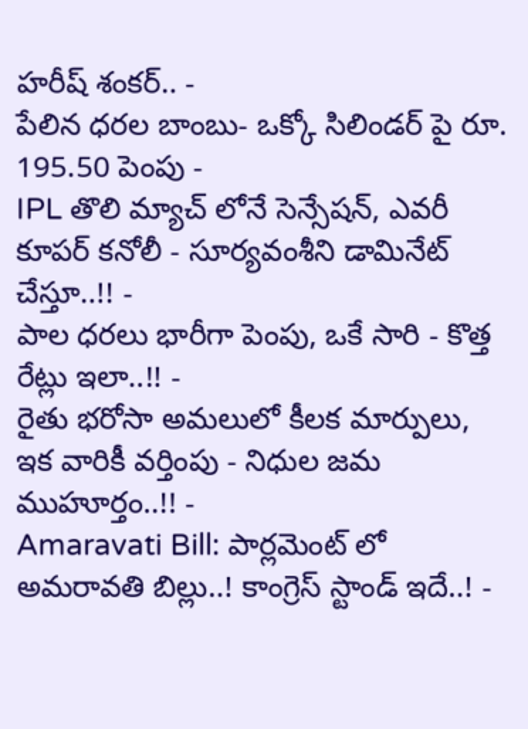హరీష్ శంకర్.. -
పేలిన ధరల బాంబు- ఒక్కో సిలిండర్ పై రూ. 195.50 పెంపు -
IPL తొలి మ్యాచ్ లోనే సెన్సేషన్, ఎవరీ కూపర్ కనోలీ - సూర్యవంశీని డామినేట్ చేస్తూ..!! -
పాల ధరలు భారీగా పెంపు, ఒకే సారి - కొత్త రేట్లు ఇలా..!! -
రైతు భరోసా అమలులో కీలక మార్పులు, ఇక వారికీ వర్తింపు - నిధుల జమ ముహూర్తం..!! -
Amaravati Bill: పార్లమెంట్ లో అమరావతి బిల్లు..! కాంగ్రెస్ స్టాండ్ ఇదే..! -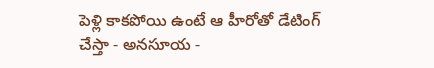పెళ్లి కాకపోయి ఉంటే ఆ హీరోతో డేటింగ్ చేస్తా - అనసూయ -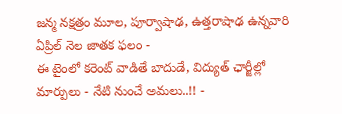జన్మ నక్షత్రం మూల, పూర్వాషాఢ, ఉత్తరాషాఢ ఉన్నవారి ఏప్రిల్ నెల జాతక ఫలం -
ఈ టైంలో కరెంట్ వాడితే బాదుడే, విద్యుత్ ఛార్జీల్లో మార్పులు - నేటి నుంచే అమలు..!! -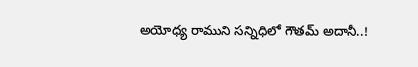అయోధ్య రాముని సన్నిధిలో గౌతమ్ అదానీ..!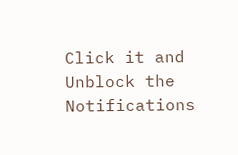Click it and Unblock the Notifications